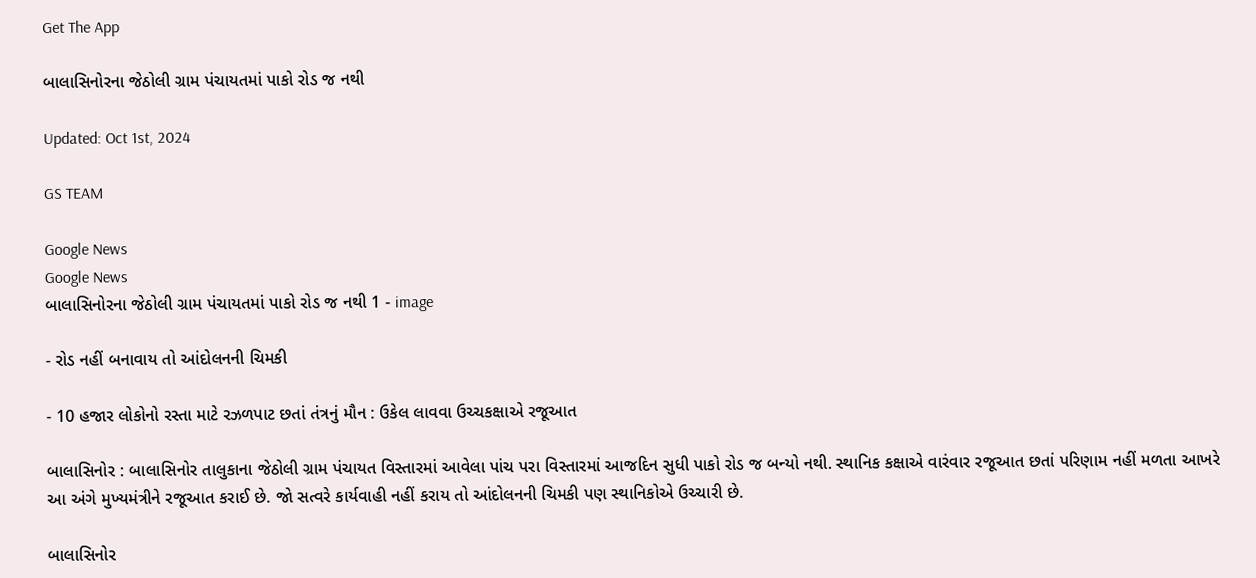Get The App

બાલાસિનોરના જેઠોલી ગ્રામ પંચાયતમાં પાકો રોડ જ નથી

Updated: Oct 1st, 2024

GS TEAM

Google News
Google News
બાલાસિનોરના જેઠોલી ગ્રામ પંચાયતમાં પાકો રોડ જ નથી 1 - image

- રોડ નહીં બનાવાય તો આંદોલનની ચિમકી

- 10 હજાર લોકોનો રસ્તા માટે રઝળપાટ છતાં તંત્રનું મૌન : ઉકેલ લાવવા ઉચ્ચકક્ષાએ રજૂઆત

બાલાસિનોર : બાલાસિનોર તાલુકાના જેઠોલી ગ્રામ પંચાયત વિસ્તારમાં આવેલા પાંચ પરા વિસ્તારમાં આજદિન સુધી પાકો રોડ જ બન્યો નથી. સ્થાનિક કક્ષાએ વારંવાર રજૂઆત છતાં પરિણામ નહીં મળતા આખરે આ અંગે મુખ્યમંત્રીને રજૂઆત કરાઈ છે. જો સત્વરે કાર્યવાહી નહીં કરાય તો આંદોલનની ચિમકી પણ સ્થાનિકોએ ઉચ્ચારી છે.

બાલાસિનોર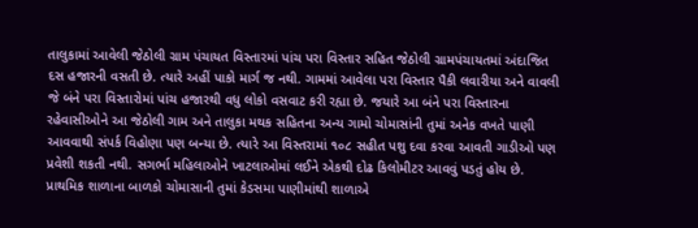તાલુકામાં આવેલી જેઠોલી ગ્રામ પંચાયત વિસ્તારમાં પાંચ પરા વિસ્તાર સહિત જેઠોલી ગ્રામપંચાયતમાં અંદાજિત દસ હજારની વસતી છે. ત્યારે અહીં પાકો માર્ગ જ નથી. ગામમાં આવેલા પરા વિસ્તાર પૈકી લવારીયા અને વાવલી જે બંને પરા વિસ્તારોમાં પાંચ હજારથી વધુ લોકો વસવાટ કરી રહ્યા છે. જયારે આ બંને પરા વિસ્તારના રહેવાસીઓને આ જેઠોલી ગામ અને તાલુકા મથક સહિતના અન્ય ગામો ચોમાસાંની તુમાં અનેક વખતે પાણી આવવાથી સંપર્ક વિહોણા પણ બન્યા છે. ત્યારે આ વિસ્તરામાં ૧૦૮ સહીત પશુ દવા કરવા આવતી ગાડીઓ પણ પ્રવેશી શકતી નથી. સગર્ભા મહિલાઓને ખાટલાઓમાં લઈને એકથી દોઢ કિલોમીટર આવવું પડતું હોય છે. પ્રાથમિક શાળાના બાળકો ચોમાસાની તુમાં કેડસમા પાણીમાંથી શાળાએ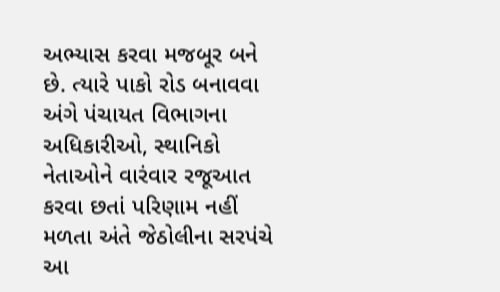અભ્યાસ કરવા મજબૂર બને છે. ત્યારે પાકો રોડ બનાવવા અંગે પંચાયત વિભાગના અધિકારીઓ, સ્થાનિકો નેતાઓને વારંવાર રજૂઆત કરવા છતાં પરિણામ નહીં મળતા અંતે જેઠોલીના સરપંચે આ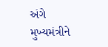અંગે મુખ્યમંત્રીને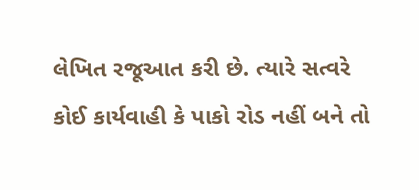લેખિત રજૂઆત કરી છે. ત્યારે સત્વરે કોઈ કાર્યવાહી કે પાકો રોડ નહીં બને તો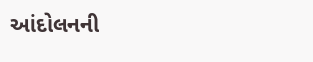આંદોલનની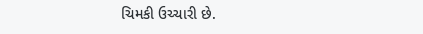ચિમકી ઉચ્ચારી છે.